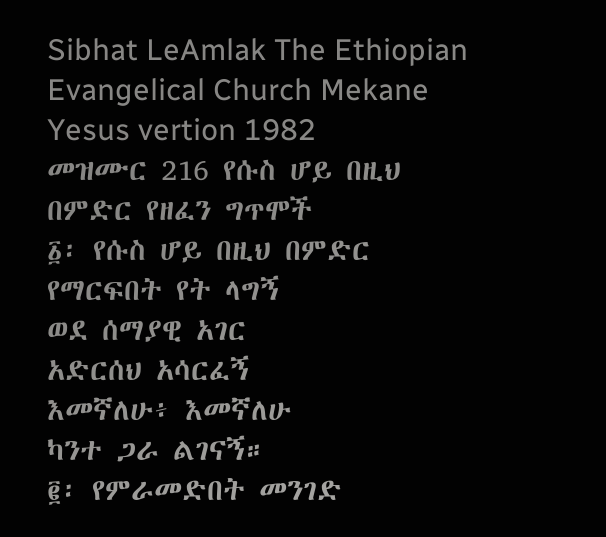Sibhat LeAmlak The Ethiopian Evangelical Church Mekane Yesus vertion 1982
መዝሙር 216 የሱስ ሆይ በዚህ በምድር የዘፈን ግጥሞች
፩፡ የሱስ ሆይ በዚህ በምድር
የማርፍበት የት ላግኝ
ወደ ሰማያዊ አገር
አድርሰህ አሳርፈኝ
እመኛለሁ፥ እመኛለሁ
ካንተ ጋራ ልገናኝ።
፪፡ የምራመድበት መንገድ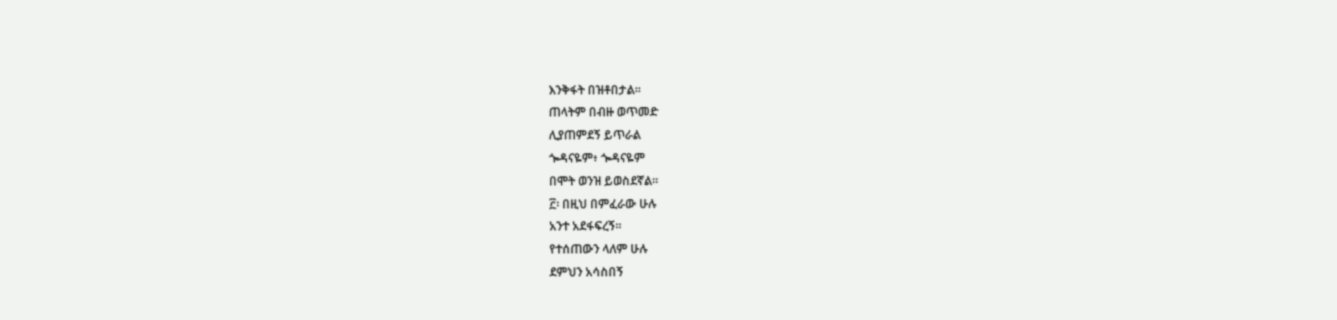እንቅፋት በዝቶበታል።
ጠላትም በብዙ ወጥመድ
ሊያጠምደኝ ይጥራል
ጐዳናዬም፥ ጐዳናዬም
በሞት ወንዝ ይወስደኛል።
፫፡ በዚህ በምፈራው ሁሉ
አንተ አደፋፍረኝ።
የተሰጠውን ላለም ሁሉ
ደምህን አሳስበኝ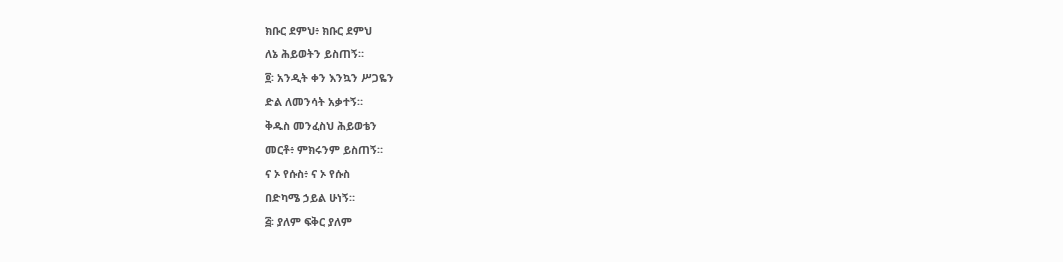ክቡር ደምህ፥ ክቡር ደምህ
ለኔ ሕይወትን ይስጠኝ።
፬፡ አንዲት ቀን እንኳን ሥጋዬን
ድል ለመንሳት አቃተኝ።
ቅዱስ መንፈስህ ሕይወቴን
መርቶ፥ ምክሩንም ይስጠኝ።
ና ኦ የሱስ፥ ና ኦ የሱስ
በድካሜ ኃይል ሁነኝ።
፭፡ ያለም ፍቅር ያለም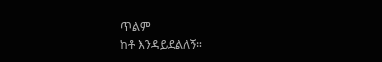ጥልም
ከቶ እንዳይደልለኝ።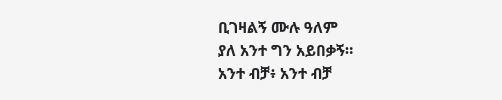ቢገዛልኝ ሙሉ ዓለም
ያለ አንተ ግን አይበቃኝ።
አንተ ብቻ፥ አንተ ብቻ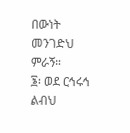በውነት መንገድህ ምራኝ።
፮፡ ወደ ርኅሩኅ ልብህ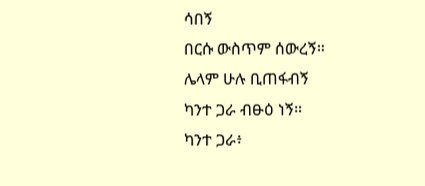ሳበኝ
በርሱ ውስጥም ሰውረኝ።
ሌላም ሁሉ ቢጠፋብኝ
ካንተ ጋራ ብፁዕ ነኝ።
ካንተ ጋራ፥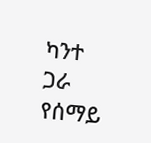ካንተ ጋራ
የሰማይ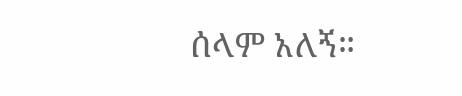ሰላም አለኝ።